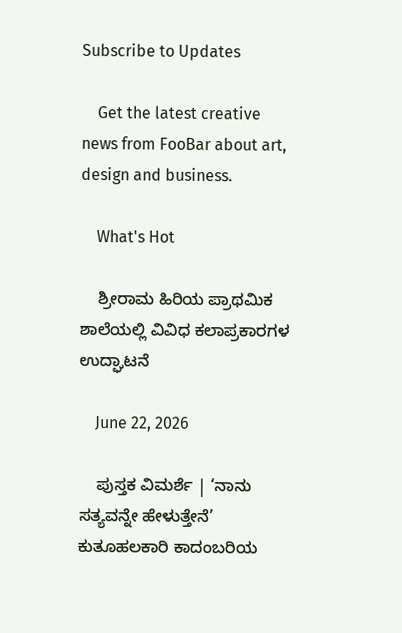Subscribe to Updates

    Get the latest creative news from FooBar about art, design and business.

    What's Hot

    ಶ್ರೀರಾಮ ಹಿರಿಯ ಪ್ರಾಥಮಿಕ ಶಾಲೆಯಲ್ಲಿ ವಿವಿಧ ಕಲಾಪ್ರಕಾರಗಳ ಉದ್ಘಾಟನೆ

    June 22, 2026

    ಪುಸ್ತಕ ವಿಮರ್ಶೆ | ‘ನಾನು ಸತ್ಯವನ್ನೇ ಹೇಳುತ್ತೇನೆ’ ಕುತೂಹಲಕಾರಿ ಕಾದಂಬರಿಯ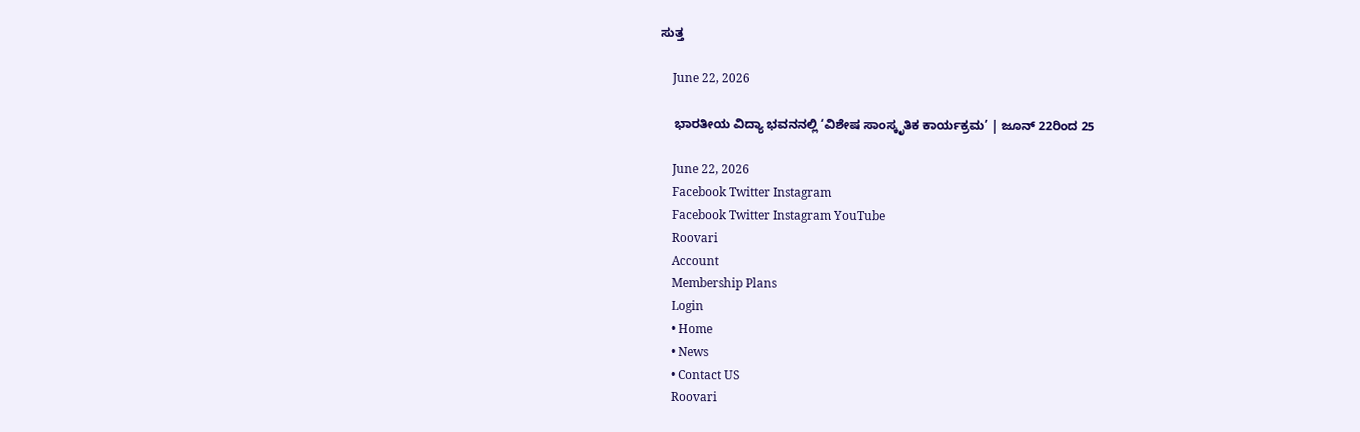ಸುತ್ತ

    June 22, 2026

    ಭಾರತೀಯ ವಿದ್ಯಾ ಭವನನಲ್ಲಿ ‘ವಿಶೇಷ ಸಾಂಸ್ಕೃತಿಕ ಕಾರ್ಯಕ್ರಮ’ | ಜೂನ್ 22ರಿಂದ 25

    June 22, 2026
    Facebook Twitter Instagram
    Facebook Twitter Instagram YouTube
    Roovari
    Account
    Membership Plans
    Login
    • Home
    • News
    • Contact US
    Roovari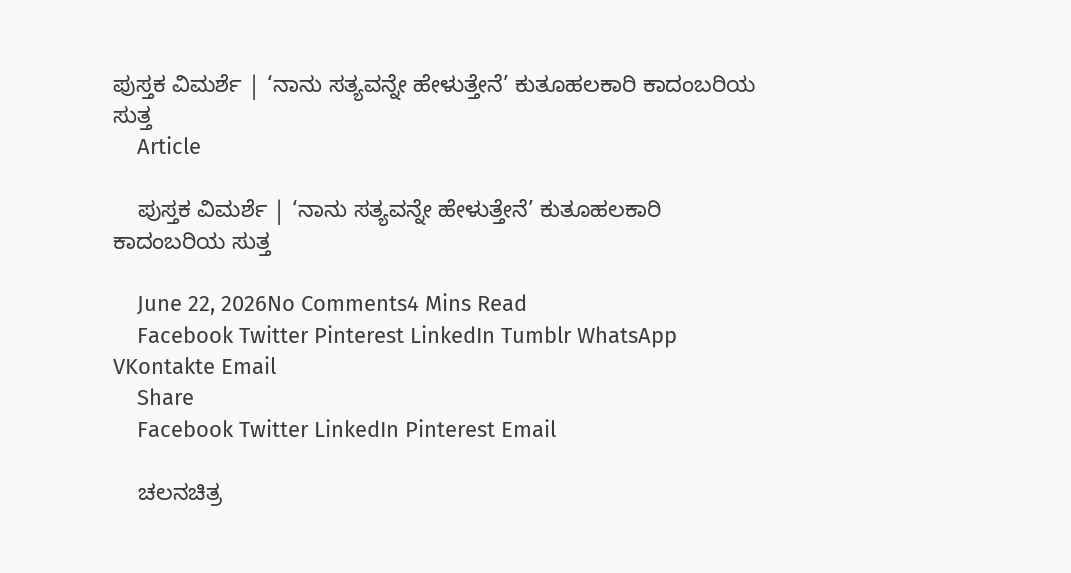ಪುಸ್ತಕ ವಿಮರ್ಶೆ | ‘ನಾನು ಸತ್ಯವನ್ನೇ ಹೇಳುತ್ತೇನೆ’ ಕುತೂಹಲಕಾರಿ ಕಾದಂಬರಿಯ ಸುತ್ತ
    Article

    ಪುಸ್ತಕ ವಿಮರ್ಶೆ | ‘ನಾನು ಸತ್ಯವನ್ನೇ ಹೇಳುತ್ತೇನೆ’ ಕುತೂಹಲಕಾರಿ ಕಾದಂಬರಿಯ ಸುತ್ತ

    June 22, 2026No Comments4 Mins Read
    Facebook Twitter Pinterest LinkedIn Tumblr WhatsApp VKontakte Email
    Share
    Facebook Twitter LinkedIn Pinterest Email

    ಚಲನಚಿತ್ರ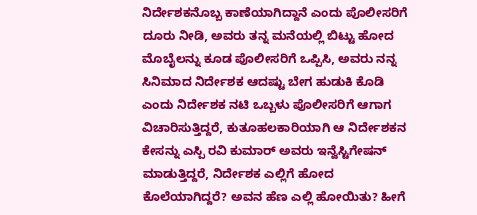ನಿರ್ದೇಶಕನೊಬ್ಬ ಕಾಣೆಯಾಗಿದ್ದಾನೆ ಎಂದು ಪೊಲೀಸರಿಗೆ ದೂರು ನೀಡಿ, ಅವರು ತನ್ನ ಮನೆಯಲ್ಲಿ ಬಿಟ್ಟು ಹೋದ ಮೊಬೈಲನ್ನು ಕೂಡ ಪೊಲೀಸರಿಗೆ ಒಪ್ಪಿಸಿ, ಅವರು ನನ್ನ ಸಿನಿಮಾದ ನಿರ್ದೇಶಕ ಆದಷ್ಟು ಬೇಗ ಹುಡುಕಿ ಕೊಡಿ ಎಂದು ನಿರ್ದೇಶಕ ನಟಿ ಒಬ್ಬಳು ಪೊಲೀಸರಿಗೆ ಆಗಾಗ ವಿಚಾರಿಸುತ್ತಿದ್ದರೆ, ಕುತೂಹಲಕಾರಿಯಾಗಿ ಆ ನಿರ್ದೇಶಕನ ಕೇಸನ್ನು ಎಸ್ಪಿ ರವಿ ಕುಮಾರ್ ಅವರು ಇನ್ವೆಸ್ಟಿಗೇಷನ್ ಮಾಡುತ್ತಿದ್ದರೆ, ನಿರ್ದೇಶಕ ಎಲ್ಲಿಗೆ ಹೋದ ಕೊಲೆಯಾಗಿದ್ದರೆ? ಅವನ ಹೆಣ ಎಲ್ಲಿ ಹೋಯಿತು? ಹೀಗೆ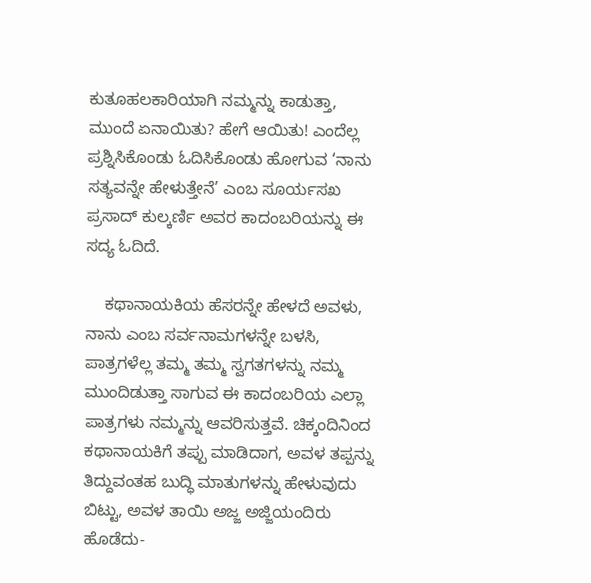ಕುತೂಹಲಕಾರಿಯಾಗಿ ನಮ್ಮನ್ನು ಕಾಡುತ್ತಾ, ಮುಂದೆ ಏನಾಯಿತು? ಹೇಗೆ ಆಯಿತು! ಎಂದೆಲ್ಲ ಪ್ರಶ್ನಿಸಿಕೊಂಡು ಓದಿಸಿಕೊಂಡು ಹೋಗುವ ‘ನಾನು ಸತ್ಯವನ್ನೇ ಹೇಳುತ್ತೇನೆ’ ಎಂಬ ಸೂರ್ಯಸಖ ಪ್ರಸಾದ್ ಕುಲ್ಕರ್ಣಿ ಅವರ ಕಾದಂಬರಿಯನ್ನು ಈ ಸದ್ಯ ಓದಿದೆ.

    ಕಥಾನಾಯಕಿಯ ಹೆಸರನ್ನೇ ಹೇಳದೆ ಅವಳು, ನಾನು ಎಂಬ ಸರ್ವನಾಮಗಳನ್ನೇ ಬಳಸಿ, ಪಾತ್ರಗಳೆಲ್ಲ ತಮ್ಮ ತಮ್ಮ ಸ್ವಗತಗಳನ್ನು ನಮ್ಮ ಮುಂದಿಡುತ್ತಾ ಸಾಗುವ ಈ ಕಾದಂಬರಿಯ ಎಲ್ಲಾ ಪಾತ್ರಗಳು ನಮ್ಮನ್ನು ಆವರಿಸುತ್ತವೆ. ಚಿಕ್ಕಂದಿನಿಂದ ಕಥಾನಾಯಕಿಗೆ ತಪ್ಪು ಮಾಡಿದಾಗ, ಅವಳ ತಪ್ಪನ್ನು ತಿದ್ದುವಂತಹ ಬುದ್ಧಿ ಮಾತುಗಳನ್ನು ಹೇಳುವುದು ಬಿಟ್ಟು, ಅವಳ ತಾಯಿ ಅಜ್ಜ ಅಜ್ಜಿಯಂದಿರು ಹೊಡೆದು-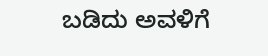ಬಡಿದು ಅವಳಿಗೆ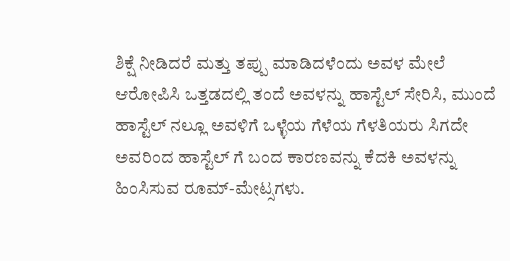ಶಿಕ್ಷೆ ನೀಡಿದರೆ ಮತ್ತು ತಪ್ಪು ಮಾಡಿದಳೆಂದು ಅವಳ ಮೇಲೆ ಆರೋಪಿಸಿ ಒತ್ತಡದಲ್ಲಿ ತಂದೆ ಅವಳನ್ನು ಹಾಸ್ಟೆಲ್ ಸೇರಿಸಿ, ಮುಂದೆ ಹಾಸ್ಟೆಲ್ ನಲ್ಲೂ ಅವಳಿಗೆ ಒಳ್ಳೆಯ ಗೆಳೆಯ ಗೆಳತಿಯರು ಸಿಗದೇ ಅವರಿಂದ ಹಾಸ್ಟೆಲ್ ಗೆ ಬಂದ ಕಾರಣವನ್ನು ಕೆದಕಿ ಅವಳನ್ನು ಹಿಂಸಿಸುವ ರೂಮ್-ಮೇಟ್ಸಗಳು.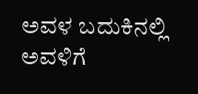ಅವಳ ಬದುಕಿನಲ್ಲಿ ಅವಳಿಗೆ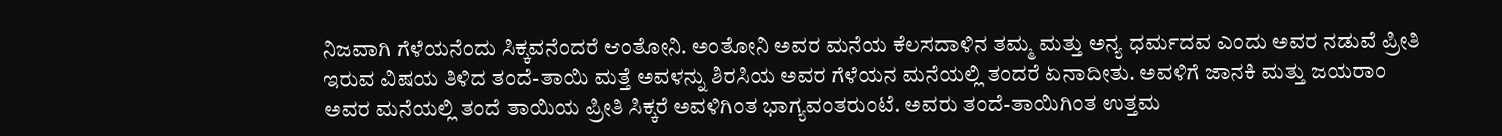ನಿಜವಾಗಿ ಗೆಳೆಯನೆಂದು ಸಿಕ್ಕವನೆಂದರೆ ಆಂತೋನಿ. ಅಂತೋನಿ ಅವರ ಮನೆಯ ಕೆಲಸದಾಳಿನ ತಮ್ಮ ಮತ್ತು ಅನ್ಯ ಧರ್ಮದವ ಎಂದು ಅವರ ನಡುವೆ ಪ್ರೀತಿ ಇರುವ ವಿಷಯ ತಿಳಿದ ತಂದೆ-ತಾಯಿ ಮತ್ತೆ ಅವಳನ್ನು ಶಿರಸಿಯ ಅವರ ಗೆಳೆಯನ ಮನೆಯಲ್ಲಿ ತಂದರೆ ಏನಾದೀತು. ಅವಳಿಗೆ ಜಾನಕಿ ಮತ್ತು ಜಯರಾಂ ಅವರ ಮನೆಯಲ್ಲಿ ತಂದೆ ತಾಯಿಯ ಪ್ರೀತಿ ಸಿಕ್ಕರೆ ಅವಳಿಗಿಂತ ಭಾಗ್ಯವಂತರುಂಟೆ. ಅವರು ತಂದೆ-ತಾಯಿಗಿಂತ ಉತ್ತಮ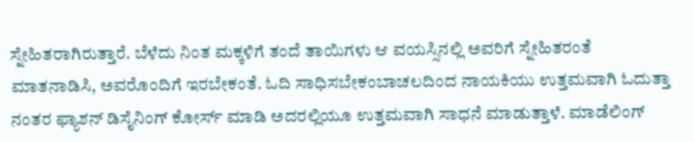ಸ್ನೇಹಿತರಾಗಿರುತ್ತಾರೆ. ಬೆಳೆದು ನಿಂತ ಮಕ್ಕಳಿಗೆ ತಂದೆ ತಾಯಿಗಳು ಆ ವಯಸ್ಸಿನಲ್ಲಿ ಅವರಿಗೆ ಸ್ನೇಹಿತರಂತೆ ಮಾತನಾಡಿಸಿ, ಅವರೊಂದಿಗೆ ಇರಬೇಕಂತೆ. ಓದಿ ಸಾಧಿಸಬೇಕಂಬಾಚಲದಿಂದ ನಾಯಕಿಯು ಉತ್ತಮವಾಗಿ ಓದುತ್ತಾ ನಂತರ ಫ್ಯಾಶನ್ ಡಿಸೈನಿಂಗ್ ಕೋರ್ಸ್ ಮಾಡಿ ಅದರಲ್ಲಿಯೂ ಉತ್ತಮವಾಗಿ ಸಾಧನೆ ಮಾಡುತ್ತಾಳೆ. ಮಾಡೆಲಿಂಗ್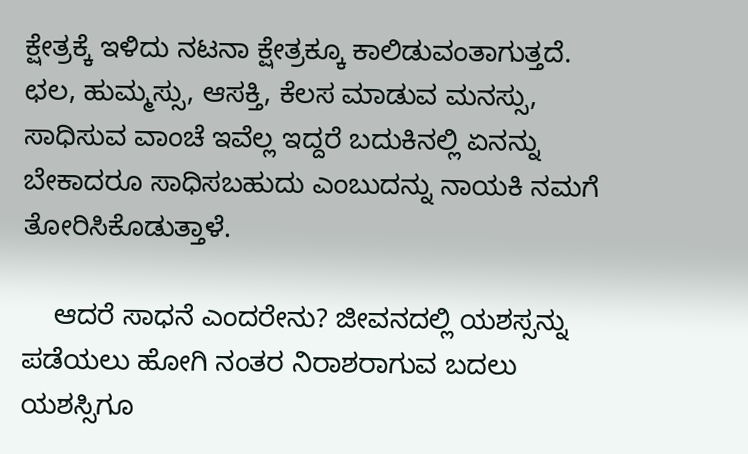ಕ್ಷೇತ್ರಕ್ಕೆ ಇಳಿದು ನಟನಾ ಕ್ಷೇತ್ರಕ್ಕೂ ಕಾಲಿಡುವಂತಾಗುತ್ತದೆ. ಛಲ, ಹುಮ್ಮಸ್ಸು, ಆಸಕ್ತಿ, ಕೆಲಸ ಮಾಡುವ ಮನಸ್ಸು, ಸಾಧಿಸುವ ವಾಂಚೆ ಇವೆಲ್ಲ ಇದ್ದರೆ ಬದುಕಿನಲ್ಲಿ ಏನನ್ನು ಬೇಕಾದರೂ ಸಾಧಿಸಬಹುದು ಎಂಬುದನ್ನು ನಾಯಕಿ ನಮಗೆ ತೋರಿಸಿಕೊಡುತ್ತಾಳೆ.

    ಆದರೆ ಸಾಧನೆ ಎಂದರೇನು? ಜೀವನದಲ್ಲಿ ಯಶಸ್ಸನ್ನು ಪಡೆಯಲು ಹೋಗಿ ನಂತರ ನಿರಾಶರಾಗುವ ಬದಲು ಯಶಸ್ಸಿಗೂ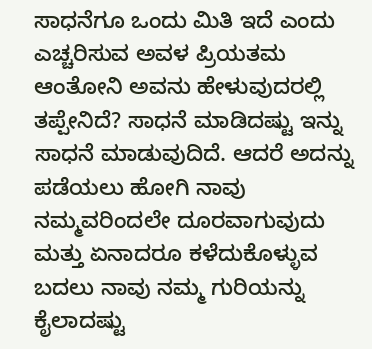ಸಾಧನೆಗೂ ಒಂದು ಮಿತಿ ಇದೆ ಎಂದು ಎಚ್ಚರಿಸುವ ಅವಳ ಪ್ರಿಯತಮ ಆಂತೋನಿ ಅವನು ಹೇಳುವುದರಲ್ಲಿ ತಪ್ಪೇನಿದೆ? ಸಾಧನೆ ಮಾಡಿದಷ್ಟು ಇನ್ನು ಸಾಧನೆ ಮಾಡುವುದಿದೆ. ಆದರೆ ಅದನ್ನು ಪಡೆಯಲು ಹೋಗಿ ನಾವು ನಮ್ಮವರಿಂದಲೇ ದೂರವಾಗುವುದು ಮತ್ತು ಏನಾದರೂ ಕಳೆದುಕೊಳ್ಳುವ ಬದಲು ನಾವು ನಮ್ಮ ಗುರಿಯನ್ನು ಕೈಲಾದಷ್ಟು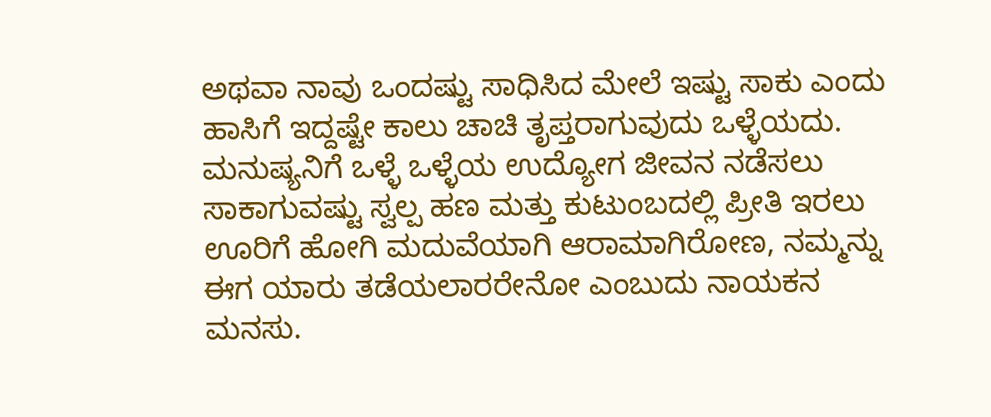ಅಥವಾ ನಾವು ಒಂದಷ್ಟು ಸಾಧಿಸಿದ ಮೇಲೆ ಇಷ್ಟು ಸಾಕು ಎಂದು ಹಾಸಿಗೆ ಇದ್ದಷ್ಟೇ ಕಾಲು ಚಾಚಿ ತೃಪ್ತರಾಗುವುದು ಒಳ್ಳೆಯದು. ಮನುಷ್ಯನಿಗೆ ಒಳ್ಳೆ ಒಳ್ಳೆಯ ಉದ್ಯೋಗ ಜೀವನ ನಡೆಸಲು ಸಾಕಾಗುವಷ್ಟು ಸ್ವಲ್ಪ ಹಣ ಮತ್ತು ಕುಟುಂಬದಲ್ಲಿ ಪ್ರೀತಿ ಇರಲು ಊರಿಗೆ ಹೋಗಿ ಮದುವೆಯಾಗಿ ಆರಾಮಾಗಿರೋಣ, ನಮ್ಮನ್ನು ಈಗ ಯಾರು ತಡೆಯಲಾರರೇನೋ ಎಂಬುದು ನಾಯಕನ ಮನಸು.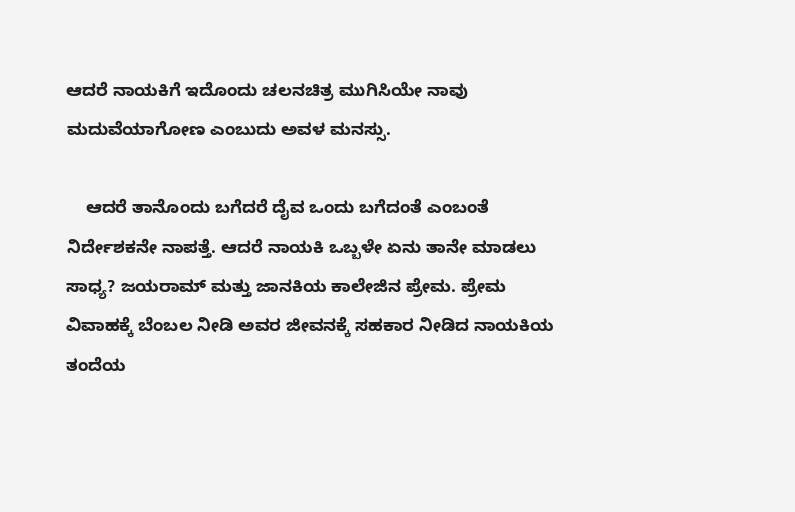ಆದರೆ ನಾಯಕಿಗೆ ಇದೊಂದು ಚಲನಚಿತ್ರ ಮುಗಿಸಿಯೇ ನಾವು ಮದುವೆಯಾಗೋಣ ಎಂಬುದು ಅವಳ ಮನಸ್ಸು.

    ಆದರೆ ತಾನೊಂದು ಬಗೆದರೆ ದೈವ ಒಂದು ಬಗೆದಂತೆ ಎಂಬಂತೆ ನಿರ್ದೇಶಕನೇ ನಾಪತ್ತೆ. ಆದರೆ ನಾಯಕಿ ಒಬ್ಬಳೇ ಏನು ತಾನೇ ಮಾಡಲು ಸಾಧ್ಯ? ಜಯರಾಮ್ ಮತ್ತು ಜಾನಕಿಯ ಕಾಲೇಜಿನ ಪ್ರೇಮ. ಪ್ರೇಮ ವಿವಾಹಕ್ಕೆ ಬೆಂಬಲ ನೀಡಿ ಅವರ ಜೀವನಕ್ಕೆ ಸಹಕಾರ ನೀಡಿದ ನಾಯಕಿಯ ತಂದೆಯ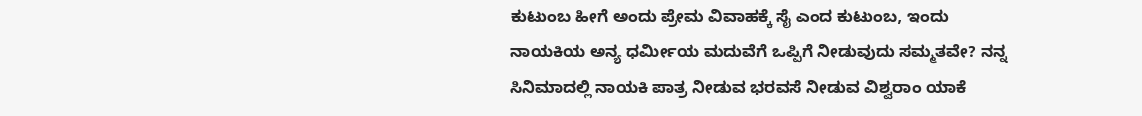ಕುಟುಂಬ ಹೀಗೆ ಅಂದು ಪ್ರೇಮ ವಿವಾಹಕ್ಕೆ ಸೈ ಎಂದ ಕುಟುಂಬ, ಇಂದು ನಾಯಕಿಯ ಅನ್ಯ ಧರ್ಮೀಯ ಮದುವೆಗೆ ಒಪ್ಪಿಗೆ ನೀಡುವುದು ಸಮ್ಮತವೇ? ನನ್ನ ಸಿನಿಮಾದಲ್ಲಿ ನಾಯಕಿ ಪಾತ್ರ ನೀಡುವ ಭರವಸೆ ನೀಡುವ ವಿಶ್ವರಾಂ ಯಾಕೆ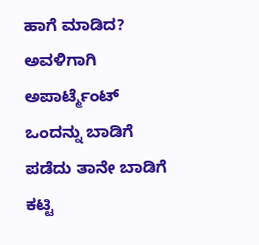ಹಾಗೆ ಮಾಡಿದ? ಅವಳಿಗಾಗಿ ಅಪಾರ್ಟ್ಮೆಂಟ್ ಒಂದನ್ನು ಬಾಡಿಗೆ ಪಡೆದು ತಾನೇ ಬಾಡಿಗೆ ಕಟ್ಟಿ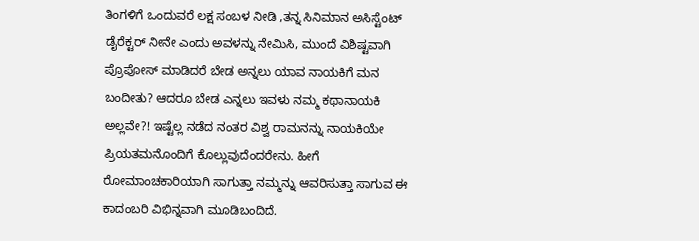ತಿಂಗಳಿಗೆ ಒಂದುವರೆ ಲಕ್ಷ ಸಂಬಳ ನೀಡಿ ,ತನ್ನ ಸಿನಿಮಾನ ಅಸಿಸ್ಟೆಂಟ್ ಡೈರೆಕ್ಟರ್ ನೀನೇ ಎಂದು ಅವಳನ್ನು ನೇಮಿಸಿ, ಮುಂದೆ ವಿಶಿಷ್ಟವಾಗಿ ಪ್ರೊಪೋಸ್ ಮಾಡಿದರೆ ಬೇಡ ಅನ್ನಲು ಯಾವ ನಾಯಕಿಗೆ ಮನ ಬಂದೀತು? ಆದರೂ ಬೇಡ ಎನ್ನಲು ಇವಳು ನಮ್ಮ ಕಥಾನಾಯಕಿ ಅಲ್ಲವೇ?! ಇಷ್ಟೆಲ್ಲ ನಡೆದ ನಂತರ ವಿಶ್ವ ರಾಮನನ್ನು ನಾಯಕಿಯೇ ಪ್ರಿಯತಮನೊಂದಿಗೆ ಕೊಲ್ಲುವುದೆಂದರೇನು. ಹೀಗೆ ರೋಮಾಂಚಕಾರಿಯಾಗಿ ಸಾಗುತ್ತಾ ನಮ್ಮನ್ನು ಆವರಿಸುತ್ತಾ ಸಾಗುವ ಈ ಕಾದಂಬರಿ ವಿಭಿನ್ನವಾಗಿ ಮೂಡಿಬಂದಿದೆ.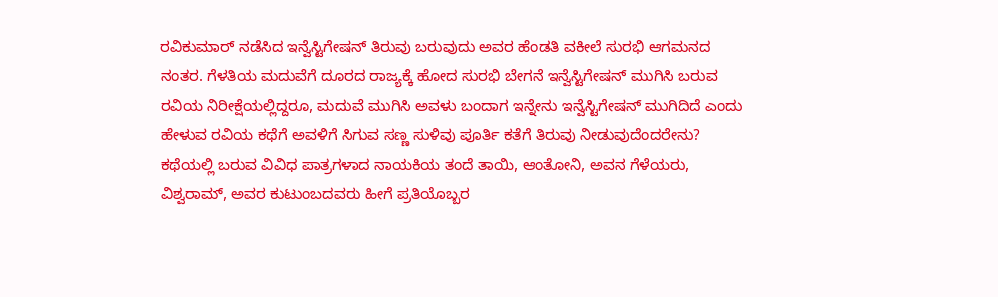ರವಿಕುಮಾರ್ ನಡೆಸಿದ ಇನ್ವೆಸ್ಟಿಗೇಷನ್ ತಿರುವು ಬರುವುದು ಅವರ ಹೆಂಡತಿ ವಕೀಲೆ ಸುರಭಿ ಆಗಮನದ ನಂತರ. ಗೆಳತಿಯ ಮದುವೆಗೆ ದೂರದ ರಾಜ್ಯಕ್ಕೆ ಹೋದ ಸುರಭಿ ಬೇಗನೆ ಇನ್ವೆಸ್ಟಿಗೇಷನ್ ಮುಗಿಸಿ ಬರುವ ರವಿಯ ನಿರೀಕ್ಷೆಯಲ್ಲಿದ್ದರೂ, ಮದುವೆ ಮುಗಿಸಿ ಅವಳು ಬಂದಾಗ ಇನ್ನೇನು ಇನ್ವೆಸ್ಟಿಗೇಷನ್ ಮುಗಿದಿದೆ ಎಂದು ಹೇಳುವ ರವಿಯ ಕಥೆಗೆ ಅವಳಿಗೆ ಸಿಗುವ ಸಣ್ಣ ಸುಳಿವು ಪೂರ್ತಿ ಕತೆಗೆ ತಿರುವು ನೀಡುವುದೆಂದರೇನು? ಕಥೆಯಲ್ಲಿ ಬರುವ ವಿವಿಧ ಪಾತ್ರಗಳಾದ ನಾಯಕಿಯ ತಂದೆ ತಾಯಿ, ಆಂತೋನಿ, ಅವನ ಗೆಳೆಯರು, ವಿಶ್ವರಾಮ್, ಅವರ ಕುಟುಂಬದವರು ಹೀಗೆ ಪ್ರತಿಯೊಬ್ಬರ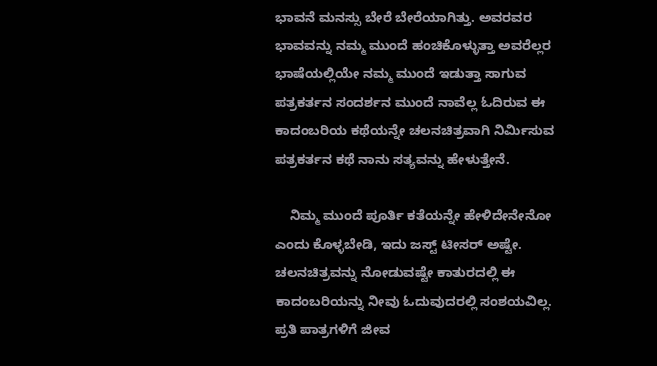ಭಾವನೆ ಮನಸ್ಸು ಬೇರೆ ಬೇರೆಯಾಗಿತ್ತು. ಅವರವರ ಭಾವವನ್ನು ನಮ್ಮ ಮುಂದೆ ಹಂಚಿಕೊಳ್ಳುತ್ತಾ ಅವರೆಲ್ಲರ ಭಾಷೆಯಲ್ಲಿಯೇ ನಮ್ಮ ಮುಂದೆ ಇಡುತ್ತಾ ಸಾಗುವ ಪತ್ರಕರ್ತನ ಸಂದರ್ಶನ ಮುಂದೆ ನಾವೆಲ್ಲ ಓದಿರುವ ಈ ಕಾದಂಬರಿಯ ಕಥೆಯನ್ನೇ ಚಲನಚಿತ್ರವಾಗಿ ನಿರ್ಮಿಸುವ ಪತ್ರಕರ್ತನ ಕಥೆ ನಾನು ಸತ್ಯವನ್ನು ಹೇಳುತ್ತೇನೆ.

    ನಿಮ್ಮ ಮುಂದೆ ಪೂರ್ತಿ ಕತೆಯನ್ನೇ ಹೇಳಿದೇನೇನೋ ಎಂದು ಕೊಳ್ಳಬೇಡಿ, ಇದು ಜಸ್ಟ್ ಟೀಸರ್ ಅಷ್ಟೇ. ಚಲನಚಿತ್ರವನ್ನು ನೋಡುವಷ್ಟೇ ಕಾತುರದಲ್ಲಿ ಈ ಕಾದಂಬರಿಯನ್ನು ನೀವು ಓದುವುದರಲ್ಲಿ ಸಂಶಯವಿಲ್ಲ. ಪ್ರತಿ ಪಾತ್ರಗಳಿಗೆ ಜೀವ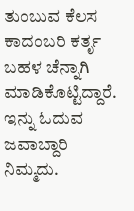ತುಂಬುವ ಕೆಲಸ ಕಾದಂಬರಿ ಕರ್ತೃ ಬಹಳ ಚೆನ್ನಾಗಿ ಮಾಡಿಕೊಟ್ಟಿದ್ದಾರೆ. ಇನ್ನು ಓದುವ ಜವಾಬ್ದಾರಿ ನಿಮ್ಮದು.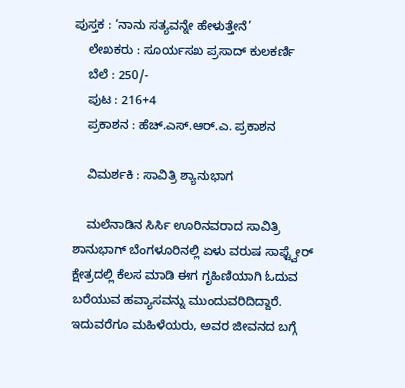ಪುಸ್ತಕ : ‘ನಾನು ಸತ್ಯವನ್ನೇ ಹೇಳುತ್ತೇನೆ’
    ಲೇಖಕರು : ಸೂರ್ಯಸಖ ಪ್ರಸಾದ್ ಕುಲಕರ್ಣಿ
    ಬೆಲೆ : 250/-
    ಪುಟ : 216+4
    ಪ್ರಕಾಶನ : ಹೆಚ್.ಎಸ್.ಆರ್.ಎ. ಪ್ರಕಾಶನ

    ವಿಮರ್ಶಕಿ : ಸಾವಿತ್ರಿ ಶ್ಯಾನುಭಾಗ

    ಮಲೆನಾಡಿನ ಸಿರ್ಸಿ ಊರಿನವರಾದ ಸಾವಿತ್ರಿ ಶಾನುಭಾಗ್ ಬೆಂಗಳೂರಿನಲ್ಲಿ ಏಳು ವರುಷ ಸಾಫ್ಟ್ವೇರ್ ಕ್ಷೇತ್ರದಲ್ಲಿ ಕೆಲಸ ಮಾಡಿ ಈಗ ಗೃಹಿಣಿಯಾಗಿ ಓದುವ ಬರೆಯುವ ಹವ್ಯಾಸವನ್ನು ಮುಂದುವರಿದಿದ್ದಾರೆ. ಇದುವರೆಗೂ ಮಹಿಳೆಯರು, ಅವರ ಜೀವನದ ಬಗ್ಗೆ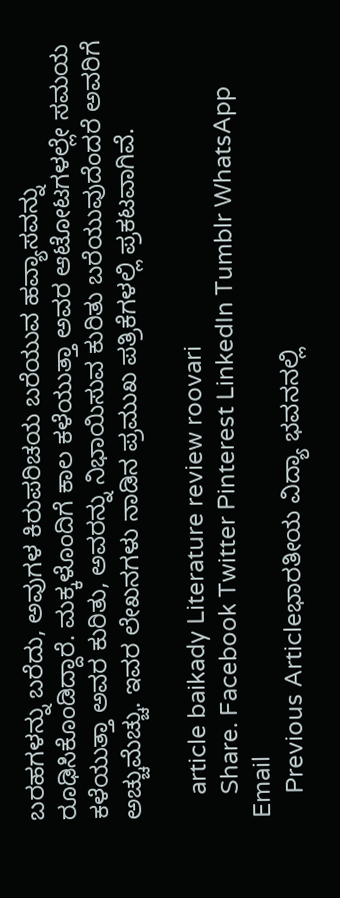ಬರಹಗಳನ್ನು ಬರೆದು, ಅವುಗಳ ಕಿರುಪರಿಚಯ ಬರೆಯುವ ಹವ್ಯಾಸವನ್ನು ರೂಢಿಸಿಕೊಂಡಿದ್ದಾರೆ. ಮಕ್ಕಳೊಂದಿಗೆ ಕಾಲ ಕಳೆಯುತ್ತಾ ಅವರ ಆಟೋಟಗಳಲ್ಲೇ ಸಮಯ ಕಳೆಯುತ್ತಾ ಅವರ ಕುರಿತು, ಅವರನ್ನು ನಿಭಾಯಿಸುವ ಕುರಿತು ಬರೆಯುವುದೆಂದರೆ ಅವರಿಗೆ ಅಚ್ಚುಮೆಚ್ಚು. ಇವರ ಲೇಖನಗಳು ನಾಡಿನ ಪ್ರಮುಖ ಪತ್ರಿಕೆಗಳಲ್ಲಿ ಪ್ರಕಟವಾಗಿವೆ.

    article baikady Literature review roovari
    Share. Facebook Twitter Pinterest LinkedIn Tumblr WhatsApp Email
    Previous Articleಭಾರತೀಯ ವಿದ್ಯಾ ಭವನನಲ್ಲಿ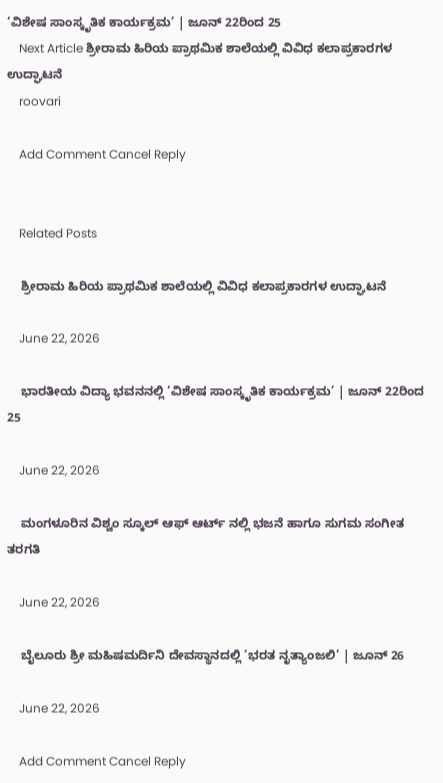‘ವಿಶೇಷ ಸಾಂಸ್ಕೃತಿಕ ಕಾರ್ಯಕ್ರಮ’ | ಜೂನ್ 22ರಿಂದ 25
    Next Article ಶ್ರೀರಾಮ ಹಿರಿಯ ಪ್ರಾಥಮಿಕ ಶಾಲೆಯಲ್ಲಿ ವಿವಿಧ ಕಲಾಪ್ರಕಾರಗಳ ಉದ್ಘಾಟನೆ
    roovari

    Add Comment Cancel Reply


    Related Posts

    ಶ್ರೀರಾಮ ಹಿರಿಯ ಪ್ರಾಥಮಿಕ ಶಾಲೆಯಲ್ಲಿ ವಿವಿಧ ಕಲಾಪ್ರಕಾರಗಳ ಉದ್ಘಾಟನೆ

    June 22, 2026

    ಭಾರತೀಯ ವಿದ್ಯಾ ಭವನನಲ್ಲಿ ‘ವಿಶೇಷ ಸಾಂಸ್ಕೃತಿಕ ಕಾರ್ಯಕ್ರಮ’ | ಜೂನ್ 22ರಿಂದ 25

    June 22, 2026

    ಮಂಗಳೂರಿನ ವಿಶ್ವಂ ಸ್ಕೂಲ್ ಆಫ್ ಆರ್ಟ್ ನಲ್ಲಿ ಭಜನೆ ಹಾಗೂ ಸುಗಮ ಸಂಗೀತ ತರಗತಿ

    June 22, 2026

    ಬೈಲೂರು ಶ್ರೀ ಮಹಿಷಮರ್ದಿನಿ ದೇವಸ್ಥಾನದಲ್ಲಿ ‘ಭರತ ನೃತ್ಯಾಂಜಲಿ’ | ಜೂನ್ 26

    June 22, 2026

    Add Comment Cancel Reply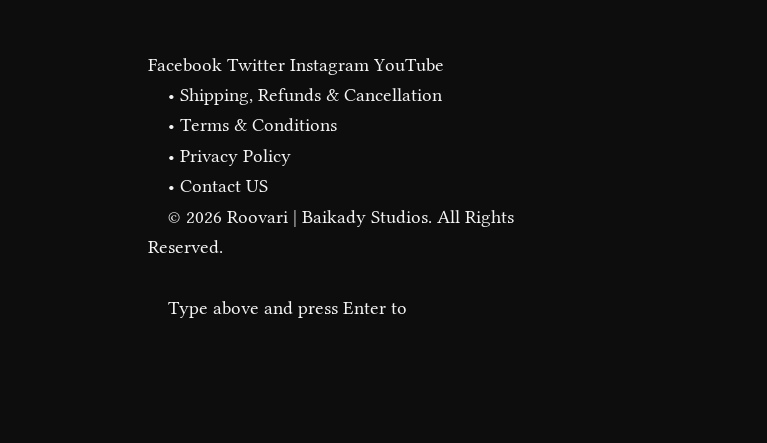Facebook Twitter Instagram YouTube
    • Shipping, Refunds & Cancellation
    • Terms & Conditions
    • Privacy Policy
    • Contact US
    © 2026 Roovari | Baikady Studios. All Rights Reserved.

    Type above and press Enter to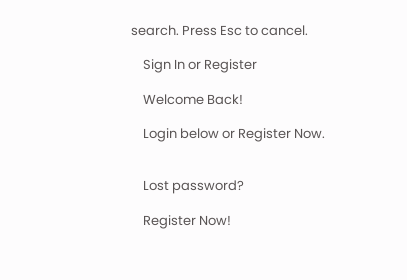search. Press Esc to cancel.

    Sign In or Register

    Welcome Back!

    Login below or Register Now.


    Lost password?

    Register Now!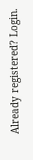Already registered? Login.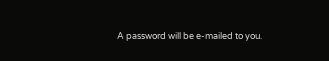A password will be e-mailed to you.